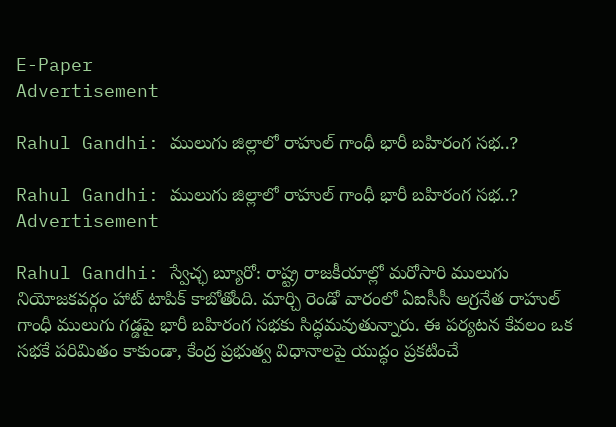E-Paper
Advertisement

Rahul Gandhi: ములుగు జిల్లాలో రాహుల్ గాంధీ భారీ బహిరంగ సభ..?

Rahul Gandhi: ములుగు జిల్లాలో రాహుల్ గాంధీ భారీ బహిరంగ సభ..?
Advertisement

Rahul Gandhi: స్వేచ్ఛ బ్యూరో: రాష్ట్ర రాజకీయాల్లో మరోసారి ములుగు నియోజకవర్గం హాట్ టాపిక్ కాబోతోంది. మార్చి రెండో వారంలో ఏఐసీసీ అగ్రనేత రాహుల్ గాంధీ ములుగు గడ్డపై భారీ బహిరంగ సభకు సిద్ధమవుతున్నారు. ఈ పర్యటన కేవలం ఒక సభకే పరిమితం కాకుండా, కేంద్ర ప్రభుత్వ విధానాలపై యుద్ధం ప్రకటించే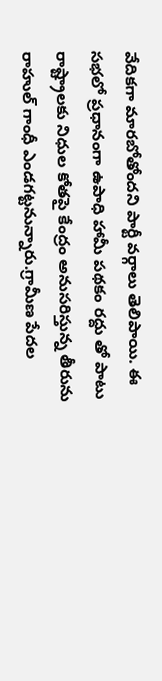వేదికగా మారబోతోందని పార్టీ వర్గాలు తెలిపాయి. ఈ సభలో ప్రధానంగా ఉపాధి హామీ పథకం రద్దు తో పాటు రాష్ట్రాలకు నిధుల కోతపై కేంద్రం అనుసరిస్తున్న తీరును రాహుల్ గాంధీ ఎండగట్టనున్నారు.గ్రామీణ పేదల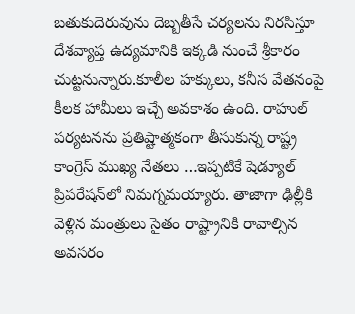బతుకుదెరువును దెబ్బతీసే చర్యలను నిరసిస్తూ దేశవ్యాప్త ఉద్యమానికి ఇక్కడి నుంచే శ్రీకారం చుట్టనున్నారు.కూలీల హక్కులు, కనీస వేతనంపై కీలక హామీలు ఇచ్చే అవకాశం ఉంది. రాహుల్ పర్యటనను ప్రతిష్టాత్మకంగా తీసుకున్న రాష్ట్ర కాంగ్రెస్ ముఖ్య నేతలు …ఇప్పటికే షెడ్యూల్ ప్రిపరేషన్‌లో నిమగ్నమయ్యారు. తాజాగా ఢిల్లీకి వెళ్లిన మంత్రులు సైతం రాష్ట్రానికి రావాల్సిన అవసరం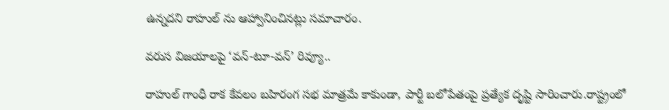ఉన్నదని రాహుల్ ను ఆహ్వానించినట్లు సమాచారం.

వరుస విజయాలపై ‘వన్-టూ-వన్’ రివ్యూ..

రాహుల్ గాంధీ రాక కేవలం బహిరంగ సభ మాత్రమే కాకుండా, పార్టీ బలోపేతంపై ప్రత్యేక దృష్టి సారించారు.రాష్ట్రంలో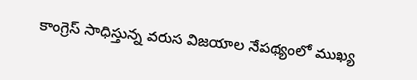కాంగ్రెస్ సాధిస్తున్న వరుస విజయాల నేపథ్యంలో ముఖ్య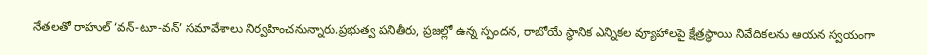నేతలతో రాహుల్ ‘వన్-టూ-వన్’ సమావేశాలు నిర్వహించనున్నారు.ప్రభుత్వ పనితీరు, ప్రజల్లో ఉన్న స్పందన, రాబోయే స్థానిక ఎన్నికల వ్యూహాలపై క్షేత్రస్థాయి నివేదికలను ఆయన స్వయంగా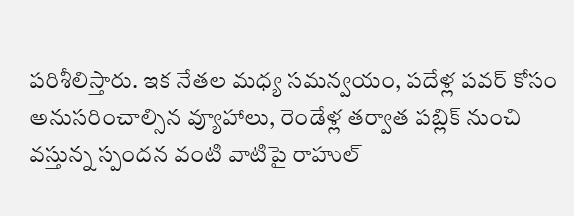పరిశీలిస్తారు. ఇక నేతల మధ్య సమన్వయం, పదేళ్ల పవర్ కోసం అనుసరించాల్సిన వ్యూహాలు, రెండేళ్ల తర్వాత పబ్లిక్ నుంచి వస్తున్న స్పందన వంటి వాటిపై రాహుల్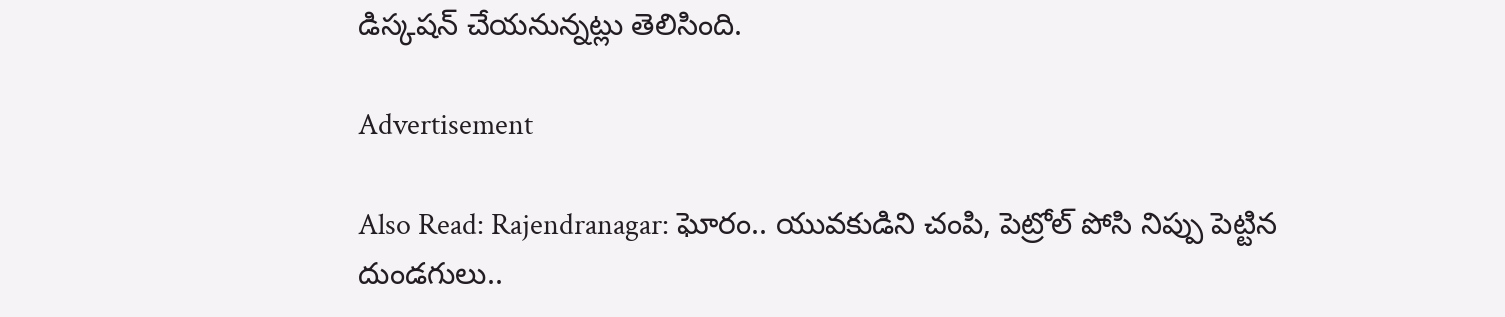డిస్కషన్ చేయనున్నట్లు తెలిసింది.

Advertisement

Also Read: Rajendranagar: ఘోరం.. యువకుడిని చంపి, పెట్రోల్ పోసి నిప్పు పెట్టిన దుండగులు..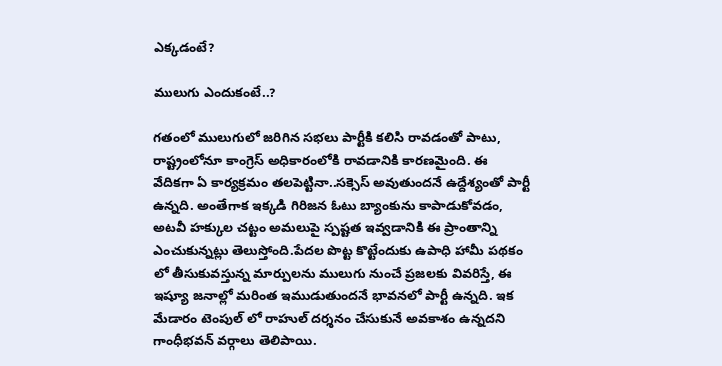ఎక్కడంటే?

ములుగు ఎందుకంటే..?

గతంలో ములుగులో జరిగిన సభలు పార్టీకి కలిసి రావడంతో పాటు, రాష్ట్రంలోనూ కాంగ్రెస్ అధికారంలోకి రావడానికి కారణమైంది. ఈ వేదికగా ఏ కార్యక్రమం తలపెట్టినా..సక్సెస్ అవుతుందనే ఉద్దేశ్యంతో పార్టీ ఉన్నది. అంతేగాక ఇక్కడి గిరిజన ఓటు బ్యాంకును కాపాడుకోవడం, అటవీ హక్కుల చట్టం అమలుపై స్పష్టత ఇవ్వడానికి ఈ ప్రాంతాన్ని ఎంచుకున్నట్లు తెలుస్తోంది.పేదల పొట్ట కొట్టేందుకు ఉపాధి హామీ పథకం లో తీసుకువస్తున్న మార్పులను ములుగు నుంచే ప్రజలకు వివరిస్తే, ఈ ఇష్యూ జనాల్లో మరింత ఇముడుతుందనే భావనలో పార్టీ ఉన్నది. ఇక మేడారం టెంపుల్ లో రాహుల్ దర్శనం చేసుకునే అవకాశం ఉన్నదని గాంధీభవన్ వర్గాలు తెలిపాయి.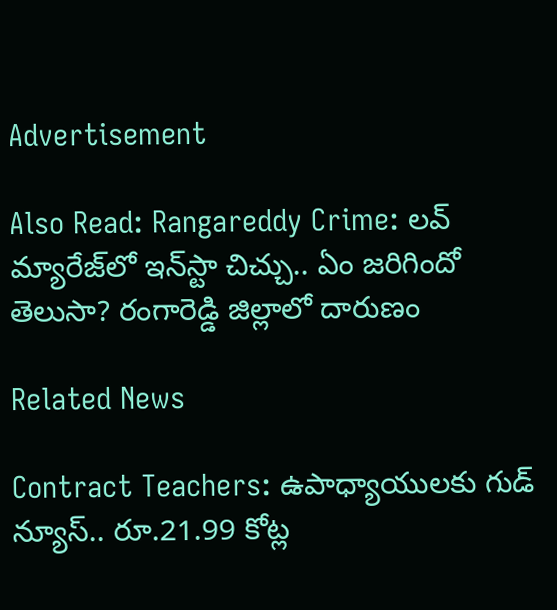Advertisement

Also Read: Rangareddy Crime: లవ్ మ్యారేజ్‌లో ఇన్‌స్టా చిచ్చు.. ఏం జరిగిందో తెలుసా? రంగారెడ్డి జిల్లాలో దారుణం

Related News

Contract Teachers: ఉపాధ్యాయులకు గుడ్ న్యూస్.. రూ.21.99 కోట్ల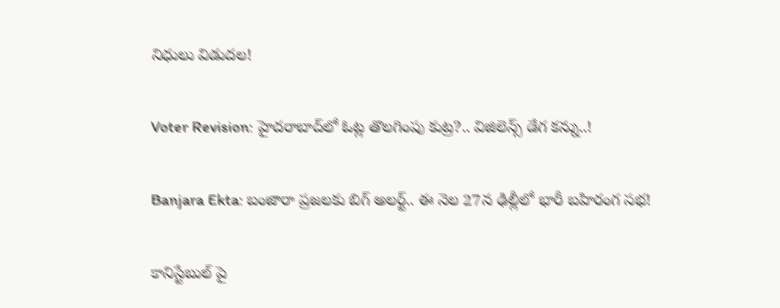నిధులు విడుదల!

Voter Revision: హైదరాబాద్‌లో ఓట్ల తొలగింపు కుట్ర?.. విజిలెన్స్ డేగ కన్ను..!

Banjara Ekta: బంజారా ప్రజలకు బిగ్ అలర్ట్.. ఈ నెల 27న ఢిల్లీలో భారీ బహిరంగ సభ!

కానిస్టేబుల్ పై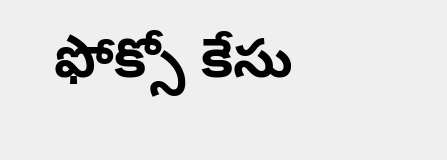ఫోక్సో కేసు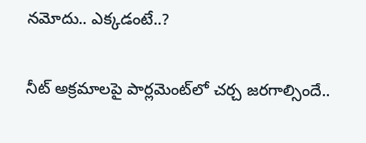నమోదు.. ఎక్కడంటే..?

నీట్ అక్రమాలపై పార్లమెంట్‌లో చర్చ జరగాల్సిందే..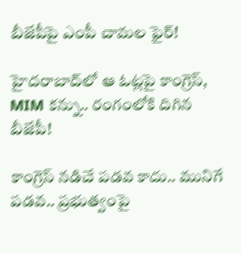బీజేపీపై ఎంపీ చామల ఫైర్!

హైదరాబాద్‌లో ఆ ఓట్లపై కాంగ్రెస్, MIM కన్ను.. రంగంలోకి దిగిన బీజేపీ!

కాంగ్రెస్ నడిచే పడవ కాదు.. మునిగే పడవ.. ప్రభుత్వంపై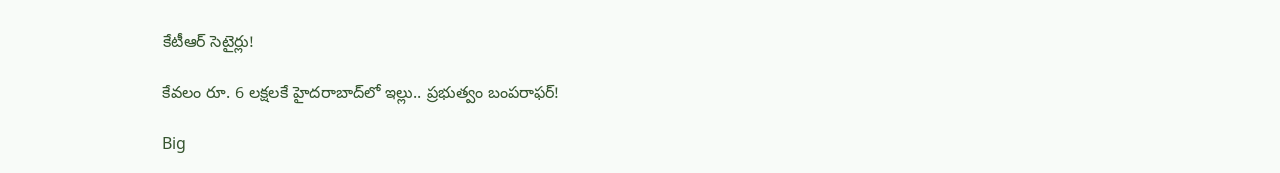కేటీఆర్ సెటైర్లు!

కేవలం రూ. 6 లక్షలకే హైదరాబాద్‌లో ఇల్లు.. ప్రభుత్వం బంపరాఫర్!

Big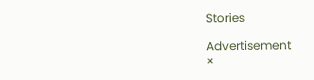Stories

Advertisement
×